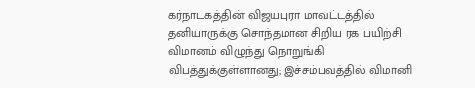கர்நாடகத்தின் விஜயபுரா மாவட்டத்தில் தனியாருக்கு சொந்தமான சிறிய ரக பயிற்சி விமானம் விழுந்து நொறுங்கி விபத்துக்குள்ளானது; இச்சம்பவத்தில் விமானி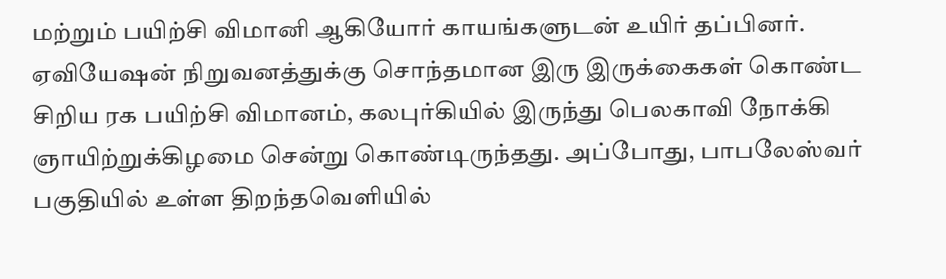மற்றும் பயிற்சி விமானி ஆகியோர் காயங்களுடன் உயிர் தப்பினர்.
ஏவியேஷன் நிறுவனத்துக்கு சொந்தமான இரு இருக்கைகள் கொண்ட சிறிய ரக பயிற்சி விமானம், கலபுர்கியில் இருந்து பெலகாவி நோக்கி ஞாயிற்றுக்கிழமை சென்று கொண்டிருந்தது. அப்போது, பாபலேஸ்வர் பகுதியில் உள்ள திறந்தவெளியில்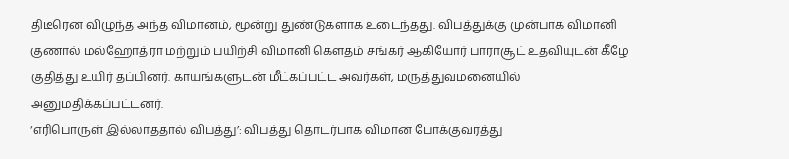திடீரென விழுந்த அந்த விமானம், மூன்று துண்டுகளாக உடைந்தது. விபத்துக்கு முன்பாக விமானி குணால் மல்ஹோத்ரா மற்றும் பயிற்சி விமானி கெளதம் சங்கர் ஆகியோர் பாராசூட் உதவியுடன் கீழே குதித்து உயிர் தப்பினர். காயங்களுடன் மீட்கப்பட்ட அவர்கள், மருத்துவமனையில் அனுமதிக்கப்பட்டனர்.
‘எரிபொருள் இல்லாததால் விபத்து’: விபத்து தொடர்பாக விமான போக்குவரத்து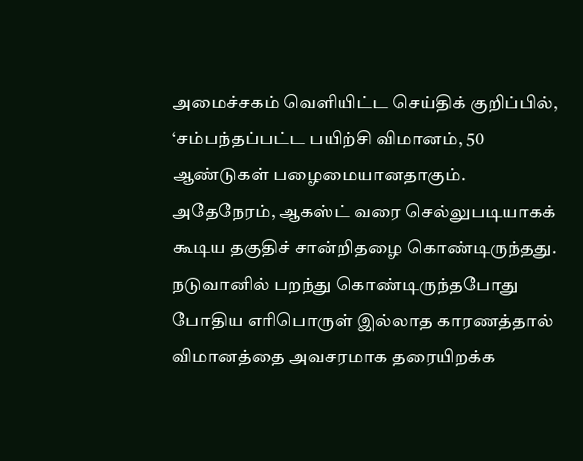அமைச்சகம் வெளியிட்ட செய்திக் குறிப்பில், ‘சம்பந்தப்பட்ட பயிற்சி விமானம், 50 ஆண்டுகள் பழைமையானதாகும். அதேநேரம், ஆகஸ்ட் வரை செல்லுபடியாகக் கூடிய தகுதிச் சான்றிதழை கொண்டிருந்தது. நடுவானில் பறந்து கொண்டிருந்தபோது போதிய எரிபொருள் இல்லாத காரணத்தால் விமானத்தை அவசரமாக தரையிறக்க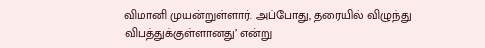விமானி முயன்றுள்ளார். அப்போது, தரையில் விழுந்து விபத்துக்குள்ளானது’ என்று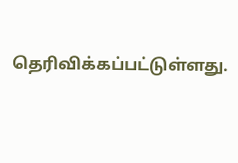தெரிவிக்கப்பட்டுள்ளது.